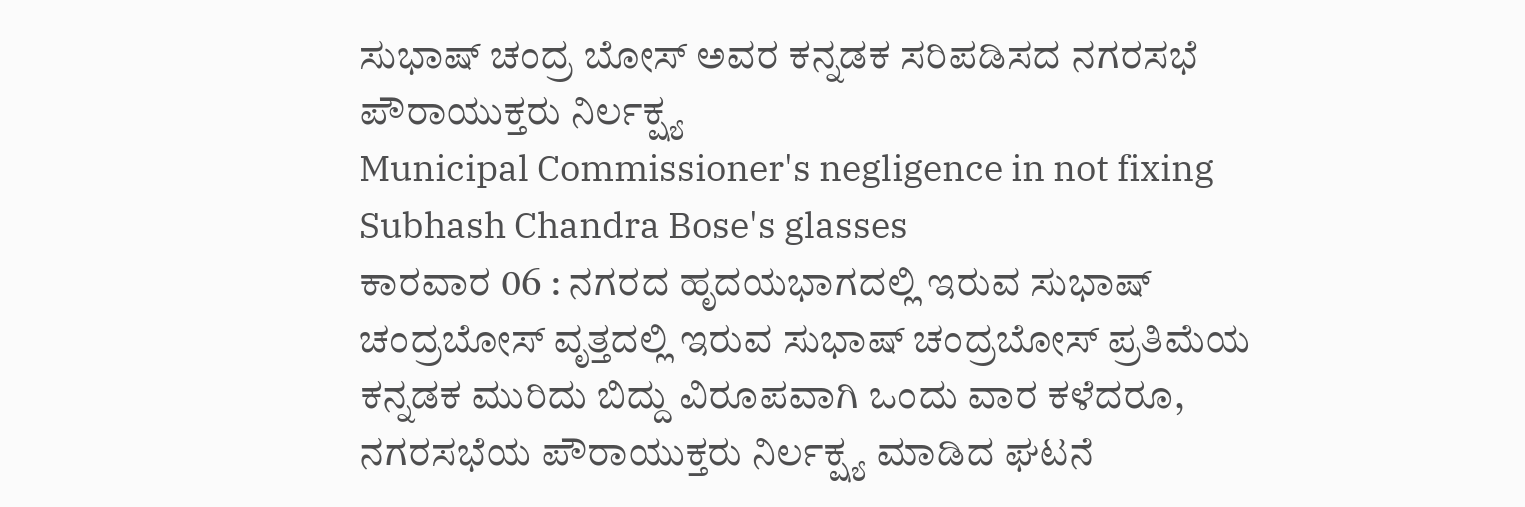ಸುಭಾಷ್ ಚಂದ್ರ ಬೋಸ್ ಅವರ ಕನ್ನಡಕ ಸರಿಪಡಿಸದ ನಗರಸಭೆ ಪೌರಾಯುಕ್ತರು ನಿರ್ಲಕ್ಷ್ಯ
Municipal Commissioner's negligence in not fixing Subhash Chandra Bose's glasses
ಕಾರವಾರ 06 : ನಗರದ ಹೃದಯಭಾಗದಲ್ಲಿ ಇರುವ ಸುಭಾಷ್ ಚಂದ್ರಬೋಸ್ ವೃತ್ತದಲ್ಲಿ ಇರುವ ಸುಭಾಷ್ ಚಂದ್ರಬೋಸ್ ಪ್ರತಿಮೆಯ ಕನ್ನಡಕ ಮುರಿದು ಬಿದ್ದು ವಿರೂಪವಾಗಿ ಒಂದು ವಾರ ಕಳೆದರೂ, ನಗರಸಭೆಯ ಪೌರಾಯುಕ್ತರು ನಿರ್ಲಕ್ಷ್ಯ ಮಾಡಿದ ಘಟನೆ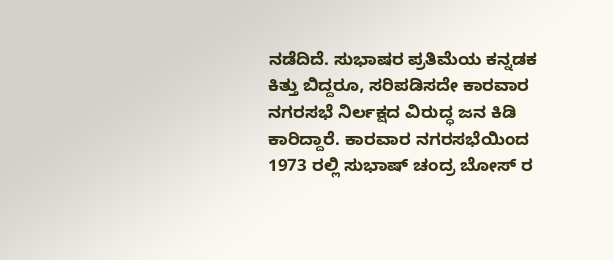ನಡೆದಿದೆ. ಸುಭಾಷರ ಪ್ರತಿಮೆಯ ಕನ್ನಡಕ ಕಿತ್ತು ಬಿದ್ದರೂ, ಸರಿಪಡಿಸದೇ ಕಾರವಾರ ನಗರಸಭೆ ನಿರ್ಲಕ್ಷದ ವಿರುದ್ಧ ಜನ ಕಿಡಿ ಕಾರಿದ್ದಾರೆ. ಕಾರವಾರ ನಗರಸಭೆಯಿಂದ 1973 ರಲ್ಲಿ ಸುಭಾಷ್ ಚಂದ್ರ ಬೋಸ್ ರ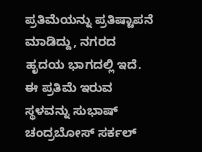ಪ್ರತಿಮೆಯನ್ನು ಪ್ರತಿಷ್ಟಾಪನೆ ಮಾಡಿದ್ದು, ನಗರದ ಹೃದಯ ಭಾಗದಲ್ಲಿ ಇದೆ. ಈ ಪ್ರತಿಮೆ ಇರುವ ಸ್ಥಳವನ್ನು ಸುಭಾಷ್ ಚಂದ್ರಬೋಸ್ ಸರ್ಕಲ್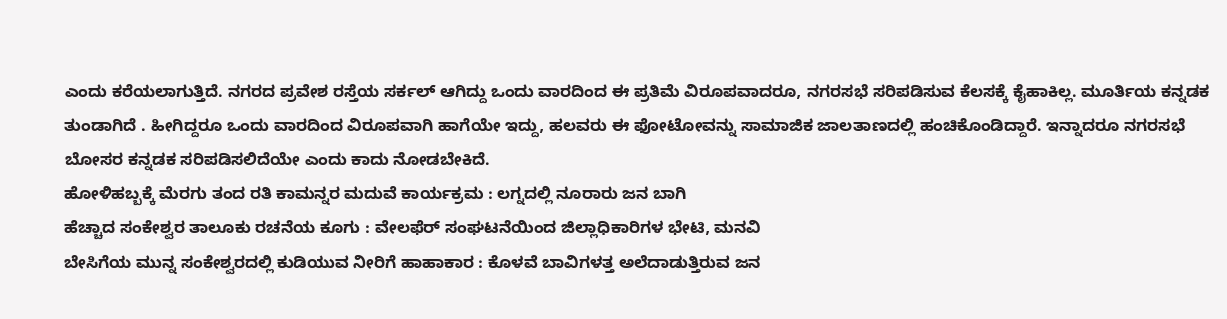ಎಂದು ಕರೆಯಲಾಗುತ್ತಿದೆ. ನಗರದ ಪ್ರವೇಶ ರಸ್ತೆಯ ಸರ್ಕಲ್ ಆಗಿದ್ದು ಒಂದು ವಾರದಿಂದ ಈ ಪ್ರತಿಮೆ ವಿರೂಪವಾದರೂ, ನಗರಸಭೆ ಸರಿಪಡಿಸುವ ಕೆಲಸಕ್ಕೆ ಕೈಹಾಕಿಲ್ಲ. ಮೂರ್ತಿಯ ಕನ್ನಡಕ ತುಂಡಾಗಿದೆ . ಹೀಗಿದ್ದರೂ ಒಂದು ವಾರದಿಂದ ವಿರೂಪವಾಗಿ ಹಾಗೆಯೇ ಇದ್ದು, ಹಲವರು ಈ ಫೋಟೋವನ್ನು ಸಾಮಾಜಿಕ ಜಾಲತಾಣದಲ್ಲಿ ಹಂಚಿಕೊಂಡಿದ್ದಾರೆ. ಇನ್ನಾದರೂ ನಗರಸಭೆ ಬೋಸರ ಕನ್ನಡಕ ಸರಿಪಡಿಸಲಿದೆಯೇ ಎಂದು ಕಾದು ನೋಡಬೇಕಿದೆ.
ಹೋಳಿಹಬ್ಬಕ್ಕೆ ಮೆರಗು ತಂದ ರತಿ ಕಾಮನ್ನರ ಮದುವೆ ಕಾರ್ಯಕ್ರಮ : ಲಗ್ನದಲ್ಲಿ ನೂರಾರು ಜನ ಬಾಗಿ
ಹೆಚ್ಚಾದ ಸಂಕೇಶ್ವರ ತಾಲೂಕು ರಚನೆಯ ಕೂಗು : ವೇಲಫೆರ್ ಸಂಘಟನೆಯಿಂದ ಜಿಲ್ಲಾಧಿಕಾರಿಗಳ ಭೇಟಿ, ಮನವಿ
ಬೇಸಿಗೆಯ ಮುನ್ನ ಸಂಕೇಶ್ವರದಲ್ಲಿ ಕುಡಿಯುವ ನೀರಿಗೆ ಹಾಹಾಕಾರ : ಕೊಳವೆ ಬಾವಿಗಳತ್ತ ಅಲೆದಾಡುತ್ತಿರುವ ಜನ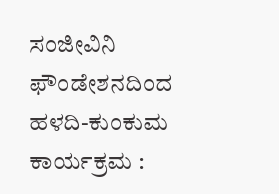ಸಂಜೀವಿನಿ ಫೌಂಡೇಶನದಿಂದ ಹಳದಿ-ಕುಂಕುಮ ಕಾರ್ಯಕ್ರಮ :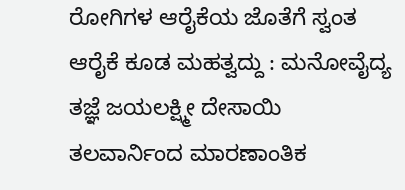ರೋಗಿಗಳ ಆರೈಕೆಯ ಜೊತೆಗೆ ಸ್ವಂತ ಆರೈಕೆ ಕೂಡ ಮಹತ್ವದ್ದು : ಮನೋವೈದ್ಯ ತಜ್ಞೆ ಜಯಲಕ್ಷ್ಮೀ ದೇಸಾಯಿ
ತಲವಾರ್ನಿಂದ ಮಾರಣಾಂತಿಕ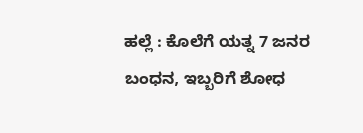ಹಲ್ಲೆ : ಕೊಲೆಗೆ ಯತ್ನ 7 ಜನರ ಬಂಧನ, ಇಬ್ಬರಿಗೆ ಶೋಧ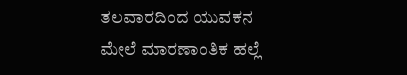ತಲವಾರದಿಂದ ಯುವಕನ ಮೇಲೆ ಮಾರಣಾಂತಿಕ ಹಲ್ಲೆ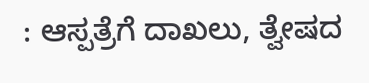: ಆಸ್ಪತ್ರೆಗೆ ದಾಖಲು, ತ್ವೇಷದ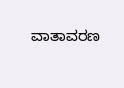ವಾತಾವರಣ